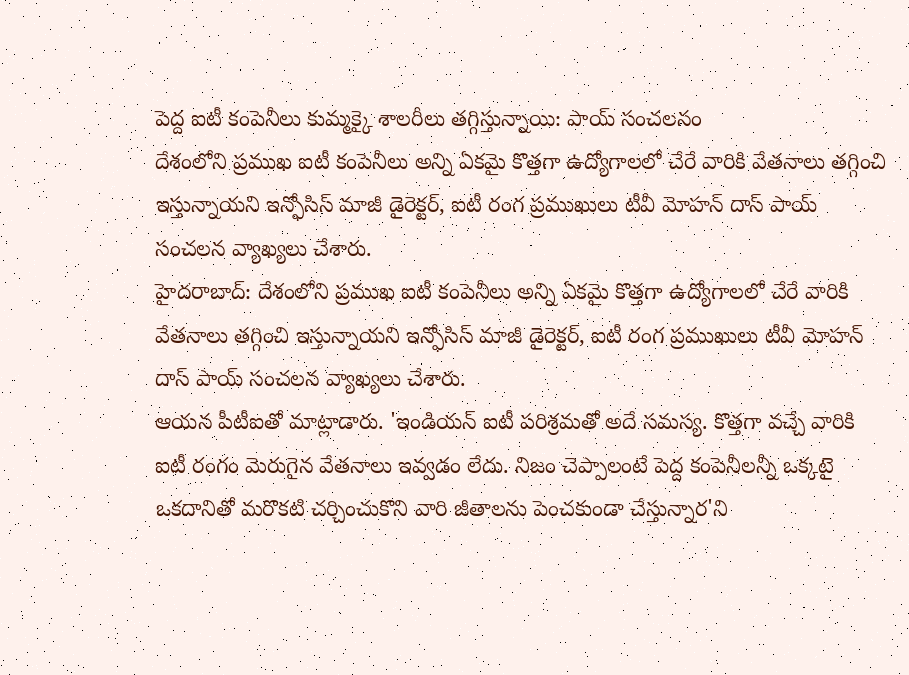పెద్ద ఐటీ కంపెనీలు కుమ్మక్కై శాలరీలు తగ్గిస్తున్నాయి: పాయ్ సంచలనం
దేశంలోని ప్రముఖ ఐటీ కంపెనీలు అన్ని ఏకమై కొత్తగా ఉద్యోగాలలో చేరే వారికి వేతనాలు తగ్గించి ఇస్తున్నాయని ఇన్ఫోసిస్ మాజీ డైరెక్టర్, ఐటీ రంగ ప్రముఖులు టీవీ మోహన్ దాస్ పాయ్ సంచలన వ్యాఖ్యలు చేశారు.
హైదరాబాద్: దేశంలోని ప్రముఖ ఐటీ కంపెనీలు అన్ని ఏకమై కొత్తగా ఉద్యోగాలలో చేరే వారికి వేతనాలు తగ్గించి ఇస్తున్నాయని ఇన్ఫోసిస్ మాజీ డైరెక్టర్, ఐటీ రంగ ప్రముఖులు టీవీ మోహన్ దాస్ పాయ్ సంచలన వ్యాఖ్యలు చేశారు.
ఆయన పీటీఐతో మాట్లాడారు. 'ఇండియన్ ఐటీ పరిశ్రమతో అదే సమస్య. కొత్తగా వచ్చే వారికి ఐటీ రంగం మెరుగైన వేతనాలు ఇవ్వడం లేదు. నిజం చెప్పాలంటే పెద్ద కంపెనీలన్నీ ఒక్కటై ఒకదానితో మరొకటి చర్చించుకొని వారి జీతాలను పెంచకుండా చేస్తున్నార'ని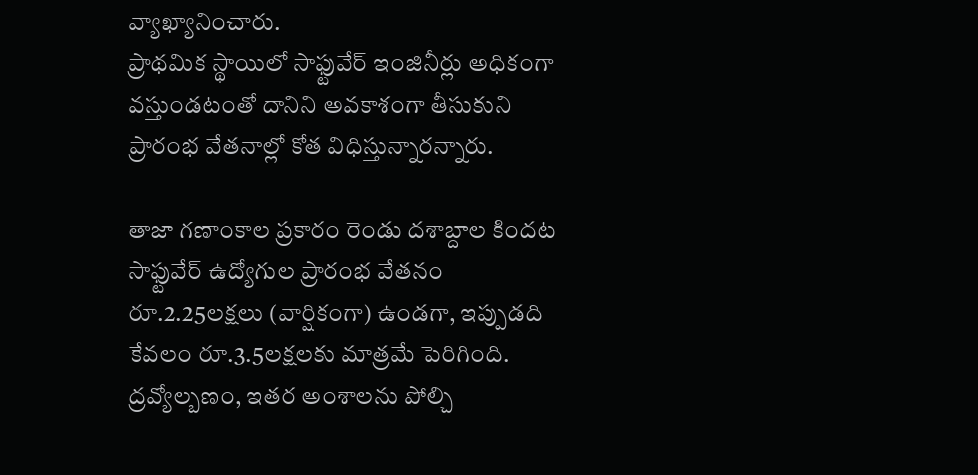వ్యాఖ్యానించారు.
ప్రాథమిక స్థాయిలో సాఫ్టువేర్ ఇంజినీర్లు అధికంగా వస్తుండటంతో దానిని అవకాశంగా తీసుకుని ప్రారంభ వేతనాల్లో కోత విధిస్తున్నారన్నారు.

తాజా గణాంకాల ప్రకారం రెండు దశాబ్దాల కిందట సాఫ్టువేర్ ఉద్యోగుల ప్రారంభ వేతనం రూ.2.25లక్షలు (వార్షికంగా) ఉండగా, ఇప్పుడది కేవలం రూ.3.5లక్షలకు మాత్రమే పెరిగింది. ద్రవ్యోల్బణం, ఇతర అంశాలను పోల్చి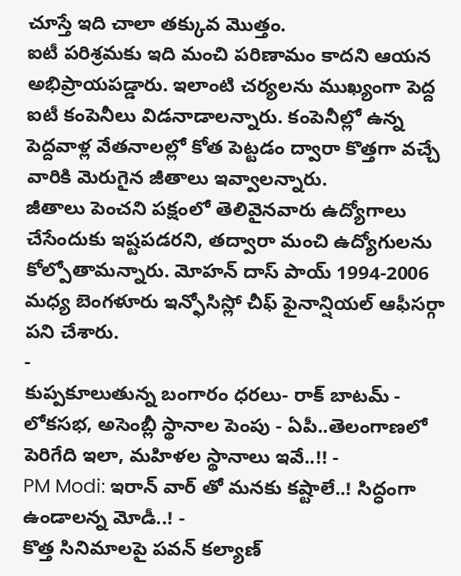చూస్తే ఇది చాలా తక్కువ మొత్తం.
ఐటీ పరిశ్రమకు ఇది మంచి పరిణామం కాదని ఆయన అభిప్రాయపడ్డారు. ఇలాంటి చర్యలను ముఖ్యంగా పెద్ద ఐటీ కంపెనీలు విడనాడాలన్నారు. కంపెనీల్లో ఉన్న పెద్దవాళ్ల వేతనాలల్లో కోత పెట్టడం ద్వారా కొత్తగా వచ్చే వారికి మెరుగైన జీతాలు ఇవ్వాలన్నారు.
జీతాలు పెంచని పక్షంలో తెలివైనవారు ఉద్యోగాలు చేసేందుకు ఇష్టపడరని, తద్వారా మంచి ఉద్యోగులను కోల్పోతామన్నారు. మోహన్ దాస్ పాయ్ 1994-2006 మధ్య బెంగళూరు ఇన్ఫోసిస్లో చీఫ్ ఫైనాన్షియల్ ఆఫీసర్గా పని చేశారు.
-
కుప్పకూలుతున్న బంగారం ధరలు- రాక్ బాటమ్ -
లోకసభ, అసెంబ్లీ స్థానాల పెంపు - ఏపీ..తెలంగాణలో పెరిగేది ఇలా, మహిళల స్థానాలు ఇవే..!! -
PM Modi: ఇరాన్ వార్ తో మనకు కష్టాలే..! సిద్ధంగా ఉండాలన్న మోడీ..! -
కొత్త సినిమాలపై పవన్ కల్యాణ్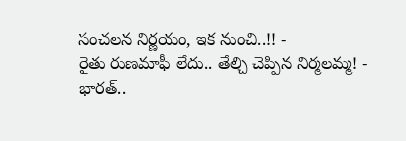సంచలన నిర్ణయం, ఇక నుంచి..!! -
రైతు రుణమాఫీ లేదు.. తేల్చి చెప్పిన నిర్మలమ్మ! -
భారత్..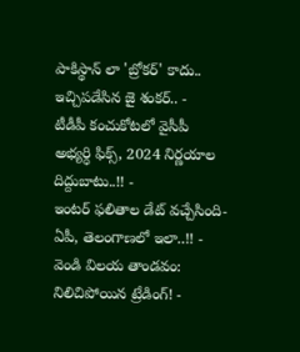పాకిస్థాన్ లా 'బ్రోకర్' కాదు.. ఇచ్చిపడేసిన జై శంకర్.. -
టీడీపీ కంచుకోటలో వైసీపీ అభ్యర్ధి ఫిక్స్, 2024 నిర్ణయాల దిద్దుబాటు..!! -
ఇంటర్ ఫలితాల డేట్ వచ్చేసింది- ఏపీ, తెలంగాణలో ఇలా..!! -
వెండి విలయ తాండవం: నిలిచిపోయిన ట్రేడింగ్! -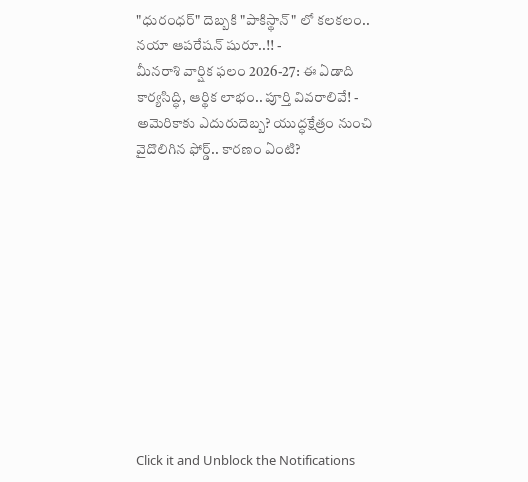"ధురంధర్" దెబ్బకి "పాకిస్థాన్" లో కలకలం.. నయా ఆపరేషన్ షురూ..!! -
మీనరాశి వార్షిక ఫలం 2026-27: ఈ ఏడాది కార్యసిద్ధి, ఆర్థిక లాభం.. పూర్తి వివరాలివే! -
అమెరికాకు ఎదురుదెబ్బ? యుద్ధక్షేత్రం నుంచి వైదొలిగిన ఫోర్డ్.. కారణం ఏంటి?











Click it and Unblock the Notifications